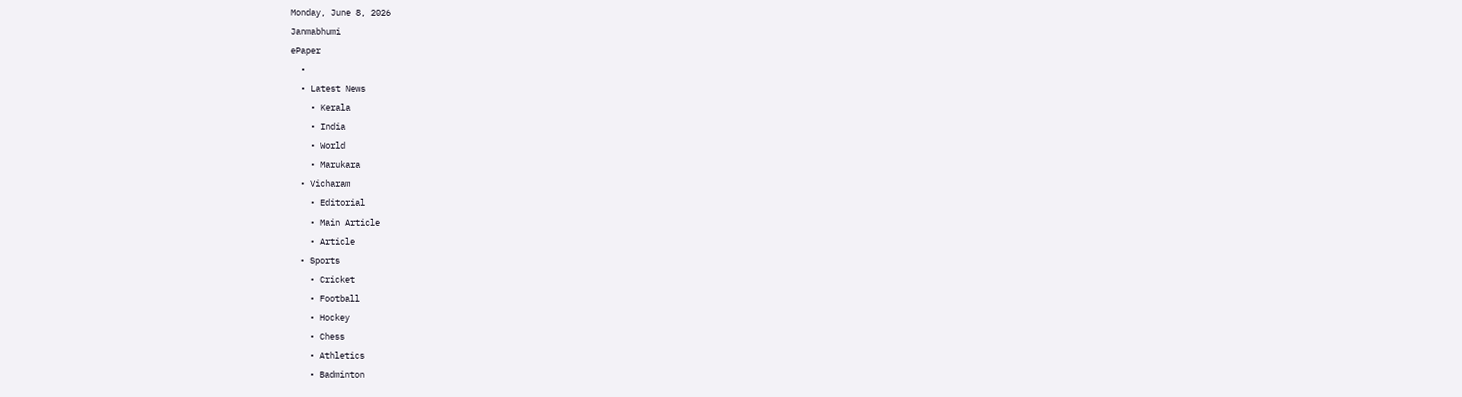Monday, June 8, 2026
Janmabhumi
ePaper
  •
  • Latest News
    • Kerala
    • India
    • World
    • Marukara
  • Vicharam
    • Editorial
    • Main Article
    • Article
  • Sports
    • Cricket
    • Football
    • Hockey
    • Chess
    • Athletics
    • Badminton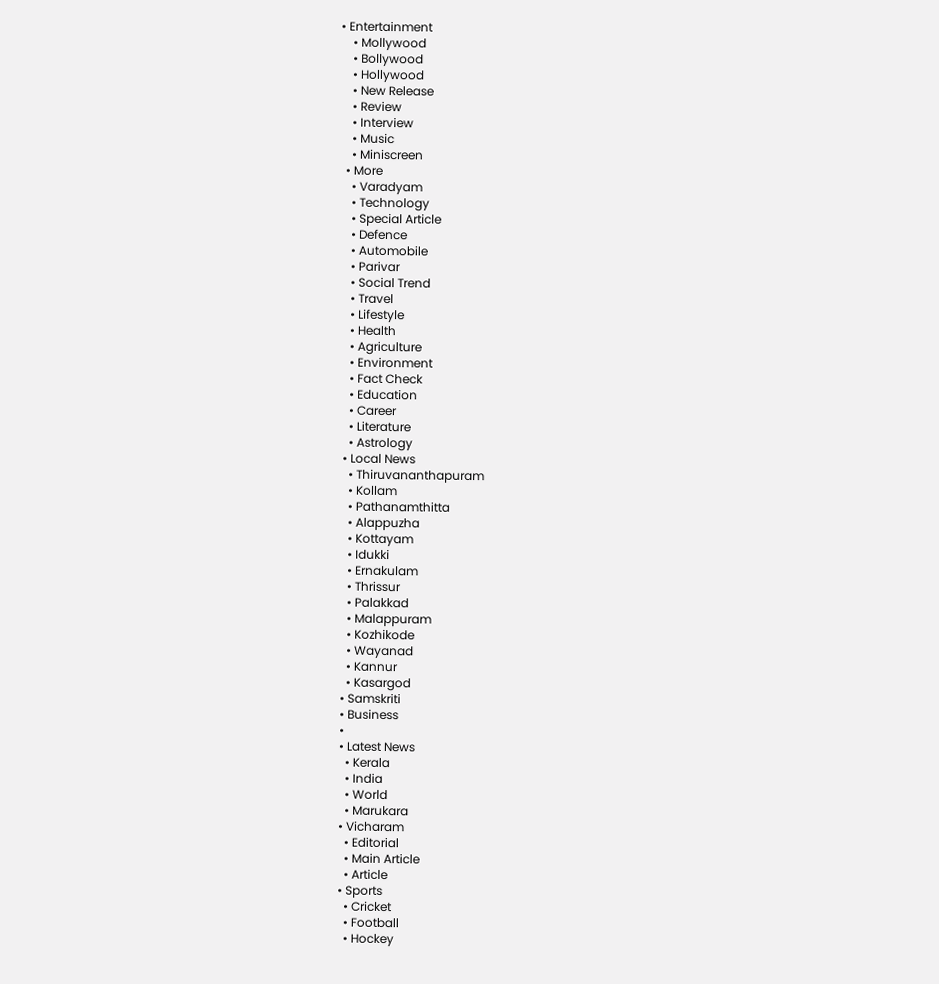• Entertainment
    • Mollywood
    • Bollywood
    • Hollywood
    • New Release
    • Review
    • Interview
    • Music
    • Miniscreen
  • More
    • Varadyam
    • Technology
    • Special Article
    • Defence
    • Automobile
    • Parivar
    • Social Trend
    • Travel
    • Lifestyle
    • Health
    • Agriculture
    • Environment
    • Fact Check
    • Education
    • Career
    • Literature
    • Astrology
  • Local News
    • Thiruvananthapuram
    • Kollam
    • Pathanamthitta
    • Alappuzha
    • Kottayam
    • Idukki
    • Ernakulam
    • Thrissur
    • Palakkad
    • Malappuram
    • Kozhikode
    • Wayanad
    • Kannur
    • Kasargod
  • Samskriti
  • Business
  •
  • Latest News
    • Kerala
    • India
    • World
    • Marukara
  • Vicharam
    • Editorial
    • Main Article
    • Article
  • Sports
    • Cricket
    • Football
    • Hockey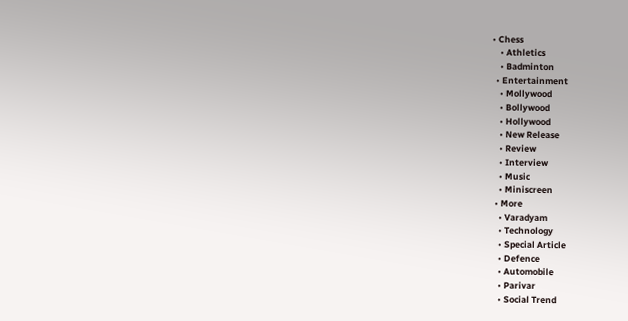• Chess
    • Athletics
    • Badminton
  • Entertainment
    • Mollywood
    • Bollywood
    • Hollywood
    • New Release
    • Review
    • Interview
    • Music
    • Miniscreen
  • More
    • Varadyam
    • Technology
    • Special Article
    • Defence
    • Automobile
    • Parivar
    • Social Trend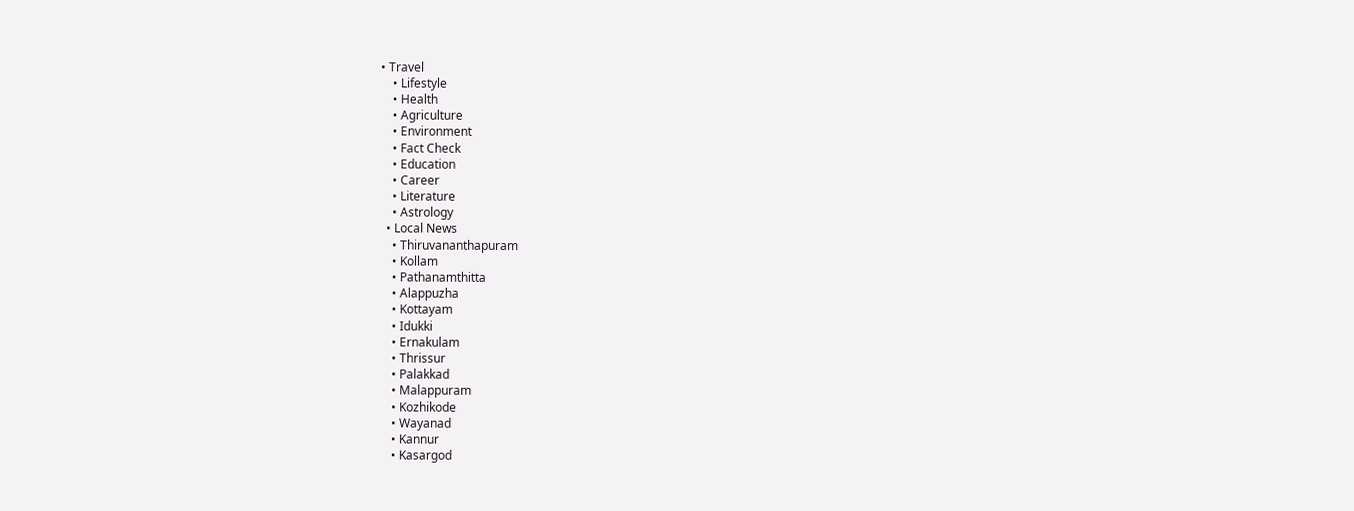• Travel
    • Lifestyle
    • Health
    • Agriculture
    • Environment
    • Fact Check
    • Education
    • Career
    • Literature
    • Astrology
  • Local News
    • Thiruvananthapuram
    • Kollam
    • Pathanamthitta
    • Alappuzha
    • Kottayam
    • Idukki
    • Ernakulam
    • Thrissur
    • Palakkad
    • Malappuram
    • Kozhikode
    • Wayanad
    • Kannur
    • Kasargod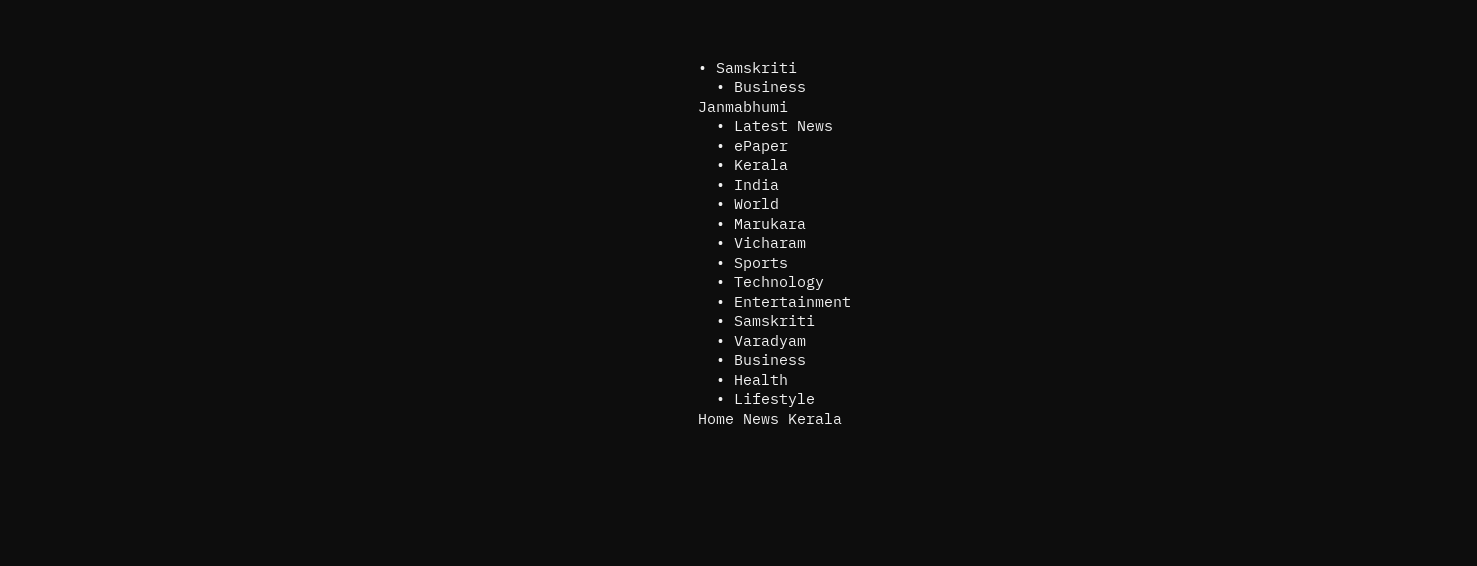• Samskriti
  • Business
Janmabhumi
  • Latest News
  • ePaper
  • Kerala
  • India
  • World
  • Marukara
  • Vicharam
  • Sports
  • Technology
  • Entertainment
  • Samskriti
  • Varadyam
  • Business
  • Health
  • Lifestyle
Home News Kerala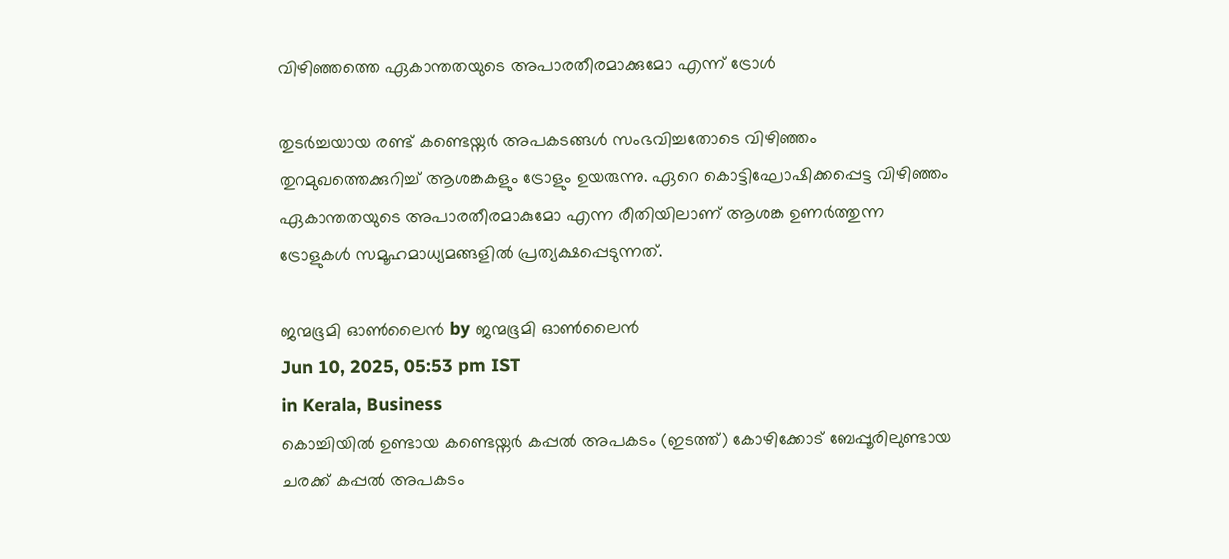വിഴിഞ്ഞത്തെ ഏകാന്തതയുടെ അപാരതീരമാക്കുമോ എന്ന് ട്രോള്‍

തുടര്‍ച്ചയായ രണ്ട് കണ്ടെയ്നര്‍ അപകടങ്ങള്‍ സംഭവിച്ചതോടെ വിഴിഞ്ഞം തുറമുഖത്തെക്കുറിച്ച് ആശങ്കകളും ട്രോളും ഉയരുന്നു. ഏറെ കൊട്ടിഘോഷിക്കപ്പെട്ട വിഴിഞ്ഞം ഏകാന്തതയുടെ അപാരതീരമാകുമോ എന്ന രീതിയിലാണ് ആശങ്ക ഉണര്‍ത്തുന്ന ട്രോളുകള്‍ സമൂഹമാധ്യമങ്ങളില്‍ പ്രത്യക്ഷപ്പെടുന്നത്.

ജന്മഭൂമി ഓണ്‍ലൈന്‍ by ജന്മഭൂമി ഓണ്‍ലൈന്‍
Jun 10, 2025, 05:53 pm IST
in Kerala, Business
കൊച്ചിയില്‍ ഉണ്ടായ കണ്ടെയ്നര്‍ കപ്പല്‍ അപകടം (ഇടത്ത്) കോഴിക്കോട് ബേപ്പൂരിലുണ്ടായ ചരക്ക് കപ്പല്‍ അപകടം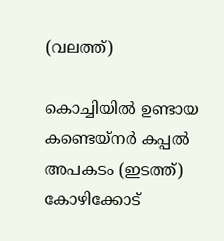(വലത്ത്)

കൊച്ചിയില്‍ ഉണ്ടായ കണ്ടെയ്നര്‍ കപ്പല്‍ അപകടം (ഇടത്ത്) കോഴിക്കോട്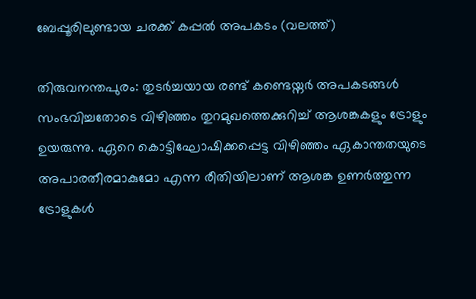ബേപ്പൂരിലുണ്ടായ ചരക്ക് കപ്പല്‍ അപകടം (വലത്ത്)

തിരുവനന്തപുരം: തുടര്‍ച്ചയായ രണ്ട് കണ്ടെയ്നര്‍ അപകടങ്ങള്‍ സംഭവിച്ചതോടെ വിഴിഞ്ഞം തുറമുഖത്തെക്കുറിച്ച് ആശങ്കകളും ട്രോളും ഉയരുന്നു. ഏറെ കൊട്ടിഘോഷിക്കപ്പെട്ട വിഴിഞ്ഞം ഏകാന്തതയുടെ അപാരതീരമാകുമോ എന്ന രീതിയിലാണ് ആശങ്ക ഉണര്‍ത്തുന്ന ട്രോളുകള്‍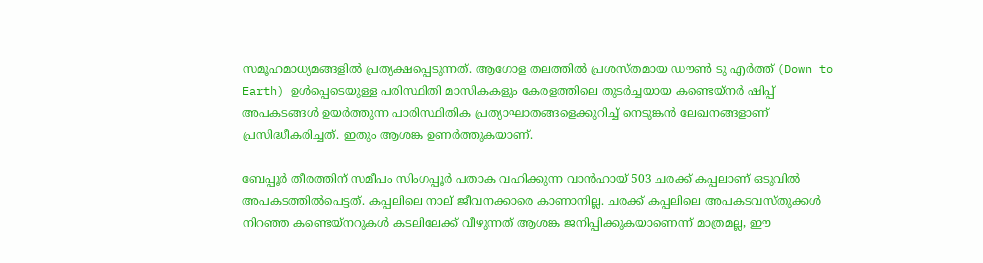സമൂഹമാധ്യമങ്ങളില്‍ പ്രത്യക്ഷപ്പെടുന്നത്. ആഗോള തലത്തില്‍ പ്രശസ്തമായ ഡൗണ്‍ ടു എര്‍ത്ത് (Down to Earth) ഉള്‍പ്പെടെയുള്ള പരിസ്ഥിതി മാസികകളും കേരളത്തിലെ തുടര്‍ച്ചയായ കണ്ടെയ്നര്‍ ഷിപ്പ് അപകടങ്ങള്‍ ഉയര്‍ത്തുന്ന പാരിസ്ഥിതിക പ്രത്യാഘാതങ്ങളെക്കുറിച്ച് നെടുങ്കന്‍ ലേഖനങ്ങളാണ് പ്രസിദ്ധീകരിച്ചത്. ഇതും ആശങ്ക ഉണര്‍ത്തുകയാണ്.

ബേപ്പൂര്‍ തീരത്തിന് സമീപം സിംഗപ്പൂര്‍ പതാക വഹിക്കുന്ന വാന്‍ഹായ് 503 ചരക്ക് കപ്പലാണ് ഒടുവില്‍ അപകടത്തില്‍പെട്ടത്. കപ്പലിലെ നാല് ജീവനക്കാരെ കാണാനില്ല. ചരക്ക് കപ്പലിലെ അപകടവസ്തുക്കള്‍ നിറഞ്ഞ കണ്ടെയ്നറുകള്‍ കടലിലേക്ക് വീഴുന്നത് ആശങ്ക ജനിപ്പിക്കുകയാണെന്ന് മാത്രമല്ല, ഈ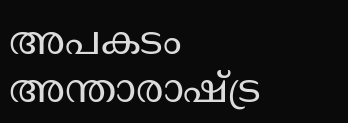അപകടം അന്താരാഷ്‌ട്ര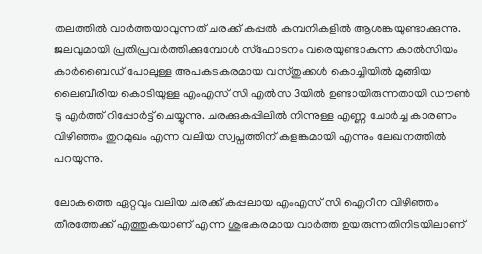തലത്തില്‍ വാര്‍ത്തയാവുന്നത് ചരക്ക് കപ്പല്‍ കമ്പനികളില്‍ ആശങ്കയുണ്ടാക്കുന്നു. ജലവുമായി പ്രതിപ്രവര്‍ത്തിക്കുമ്പോള്‍ സ്ഫോടനം വരെയുണ്ടാകുന്ന കാല്‍സിയം കാര്‍ബൈഡ് പോലുള്ള അപകടകരമായ വസ്തുക്കള്‍ കൊച്ചിയില്‍ മുങ്ങിയ ലൈബീരിയ കൊടിയുള്ള എംഎസ് സി എല്‍സ 3യില്‍ ഉണ്ടായിരുന്നതായി ഡൗണ്‍ ടു എര്‍ത്ത് റിപ്പോര്‍ട്ട് ചെയ്യുന്നു. ചരക്കുകപ്പിലില്‍ നിന്നുള്ള എണ്ണ ചോര്‍ച്ച കാരണം വിഴിഞ്ഞം തുറമുഖം എന്ന വലിയ സ്വപ്നത്തിന് കളങ്കമായി എന്നും ലേഖനത്തില്‍ പറയുന്നു.

ലോകത്തെ ഏറ്റവും വലിയ ചരക്ക് കപ്പലായ എംഎസ് സി ഐറീന വിഴിഞ്ഞം തീരത്തേക്ക് എത്തുകയാണ് എന്ന ശുഭകരമായ വാര്‍ത്ത ഉയരുന്നതിനിടയിലാണ്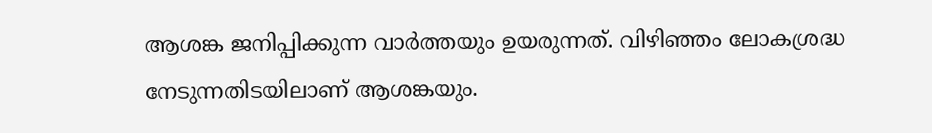ആശങ്ക ജനിപ്പിക്കുന്ന വാര്‍ത്തയും ഉയരുന്നത്. വിഴിഞ്ഞം ലോകശ്രദ്ധ നേടുന്നതിടയിലാണ് ആശങ്കയും.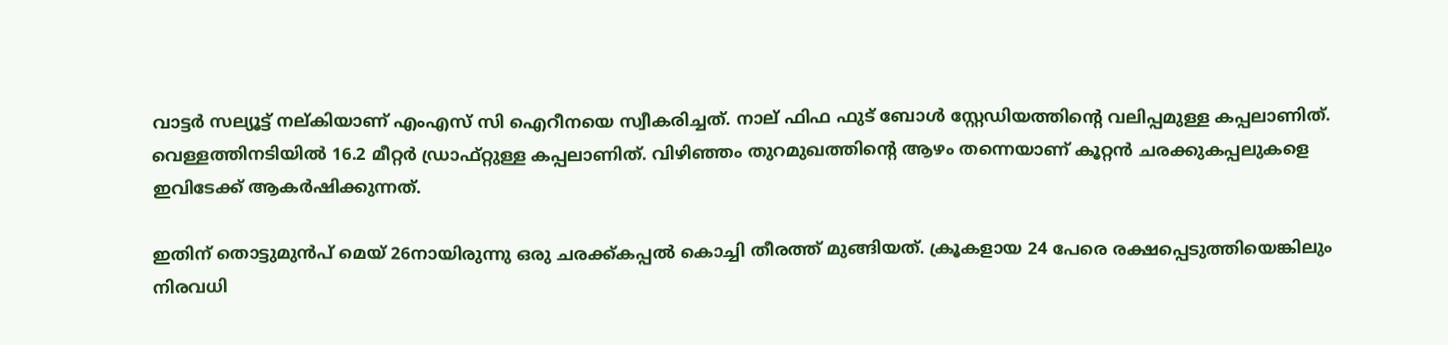വാട്ടര്‍ സല്യൂട്ട് നല്കിയാണ് എംഎസ് സി ഐറീനയെ സ്വീകരിച്ചത്. നാല് ഫിഫ ഫുട് ബോള്‍ സ്റ്റേഡിയത്തിന്റെ വലിപ്പമുള്ള കപ്പലാണിത്. വെള്ളത്തിനടിയില്‍ 16.2 മീറ്റര്‍ ഡ്രാഫ്റ്റുള്ള കപ്പലാണിത്. വിഴിഞ്ഞം തുറമുഖത്തിന്റെ ആഴം തന്നെയാണ് കൂറ്റന്‍ ചരക്കുകപ്പലുകളെ ഇവിടേക്ക് ആകര്‍ഷിക്കുന്നത്.

ഇതിന് തൊട്ടുമുന്‍പ് മെയ് 26നായിരുന്നു ഒരു ചരക്ക്കപ്പല്‍ കൊച്ചി തീരത്ത് മുങ്ങിയത്. ക്രൂകളായ 24 പേരെ രക്ഷപ്പെടുത്തിയെങ്കിലും നിരവധി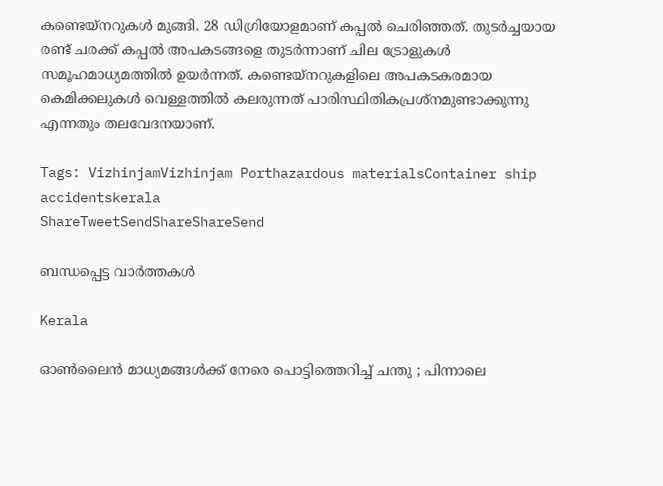കണ്ടെയ്നറുകള്‍ മുങ്ങി. 28 ഡിഗ്രിയോളമാണ് കപ്പല്‍ ചെരിഞ്ഞത്. തുടര്‍ച്ചയായ രണ്ട് ചരക്ക് കപ്പല്‍ അപകടങ്ങളെ തുടര്‍ന്നാണ് ചില ട്രോളുകള്‍ സമൂഹമാധ്യമത്തില്‍ ഉയര്‍ന്നത്. കണ്ടെയ്നറുകളിലെ അപകടകരമായ കെമിക്കലുകള്‍ വെള്ളത്തില്‍ കലരുന്നത് പാരിസ്ഥിതികപ്രശ്നമുണ്ടാക്കുന്നു എന്നതും തലവേദനയാണ്.

Tags: VizhinjamVizhinjam Porthazardous materialsContainer ship accidentskerala
ShareTweetSendShareShareSend

ബന്ധപ്പെട്ട വാര്‍ത്തകള്‍

Kerala

ഓൺലൈൻ മാധ്യമങ്ങൾക്ക് നേരെ പൊട്ടിത്തെറിച്ച് ചന്തു ; പിന്നാലെ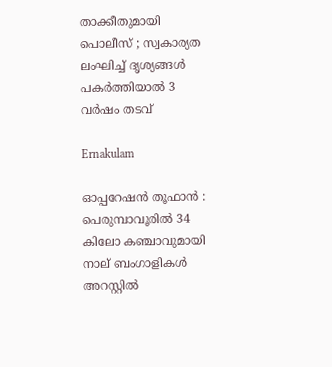താക്കീതുമായി പൊലീസ് ; സ്വകാര്യത ലംഘിച്ച് ദൃശ്യങ്ങൾ പകർത്തിയാൽ 3 വർഷം തടവ്

Ernakulam

ഓപ്പറേഷൻ തൂഫാൻ : പെരുമ്പാവൂരിൽ 34 കിലോ കഞ്ചാവുമായി നാല് ബംഗാളികൾ അറസ്റ്റിൽ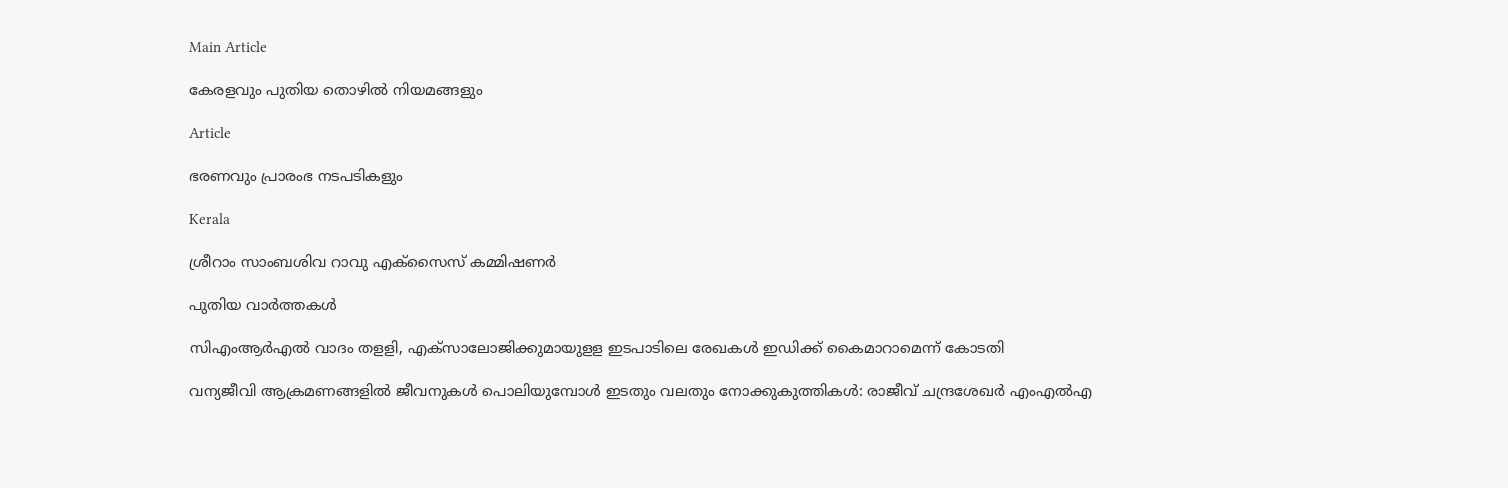Main Article

കേരളവും പുതിയ തൊഴില്‍ നിയമങ്ങളും

Article

ഭരണവും പ്രാരംഭ നടപടികളും

Kerala

ശ്രീറാം സാംബശിവ റാവു എക്‌സൈസ് കമ്മിഷണര്‍

പുതിയ വാര്‍ത്തകള്‍

സിഎംആര്‍എല്‍ വാദം തളളി, എക്‌സാലോജിക്കുമായുളള ഇടപാടിലെ രേഖകള്‍ ഇഡിക്ക് കൈമാറാമെന്ന് കോടതി

വന്യജീവി ആക്രമണങ്ങളിൽ ജീവനുകൾ പൊലിയുമ്പോൾ ഇടതും വലതും നോക്കുകുത്തികൾ: രാജീവ് ചന്ദ്രശേഖർ എംഎൽഎ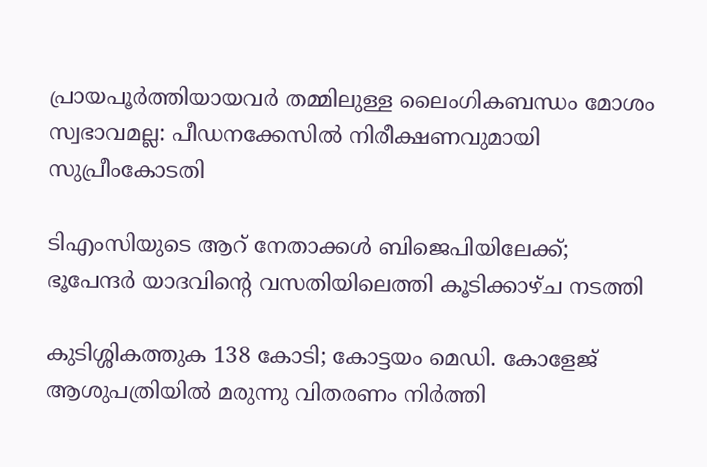പ്രായപൂർത്തിയായവർ തമ്മിലുള്ള ലൈംഗികബന്ധം മോശം സ്വഭാവമല്ല: പീഡനക്കേസിൽ നിരീക്ഷണവുമായി സുപ്രീംകോടതി

ടിഎംസിയുടെ ആറ് നേതാക്കൾ ബിജെപിയിലേക്ക്; ഭൂപേന്ദർ യാദവിന്റെ വസതിയിലെത്തി കൂടിക്കാഴ്ച നടത്തി

കുടിശ്ശികത്തുക 138 കോടി; കോട്ടയം മെഡി. കോളേജ് ആശുപത്രിയിൽ മരുന്നു വിതരണം നിര്‍ത്തി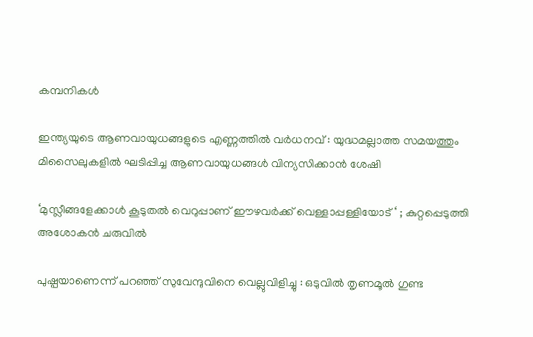കമ്പനികള്‍

ഇന്ത്യയുടെ ആണവായുധങ്ങളുടെ എണ്ണത്തിൽ വർധനവ് : യുദ്ധമല്ലാത്ത സമയത്തും മിസൈലുകളിൽ ഘടിപ്പിച്ച ആണവായുധങ്ങൾ വിന്യസിക്കാൻ ശേഷി

‘മുസ്ലീങ്ങളേക്കാൾ കൂടുതൽ വെറുപ്പാണ് ഈഴവർക്ക് വെള്ളാപ്പള്ളിയോട് ‘ ; കുറ്റപ്പെടുത്തി അശോകൻ ചരുവിൽ

പുഷ്പയാണെന്ന് പറഞ്ഞ് സുവേന്ദുവിനെ വെല്ലുവിളിച്ചു : ഒടുവിൽ തൃണമൂൽ ഗുണ്ട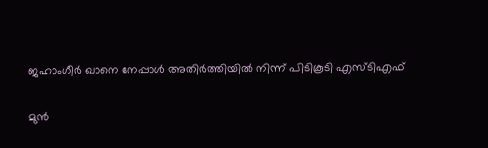ജഹാംഗീർ ഖാനെ നേപ്പാൾ അതിർത്തിയിൽ നിന്ന് പിടികൂടി എസ്ടിഎഫ്

മുൻ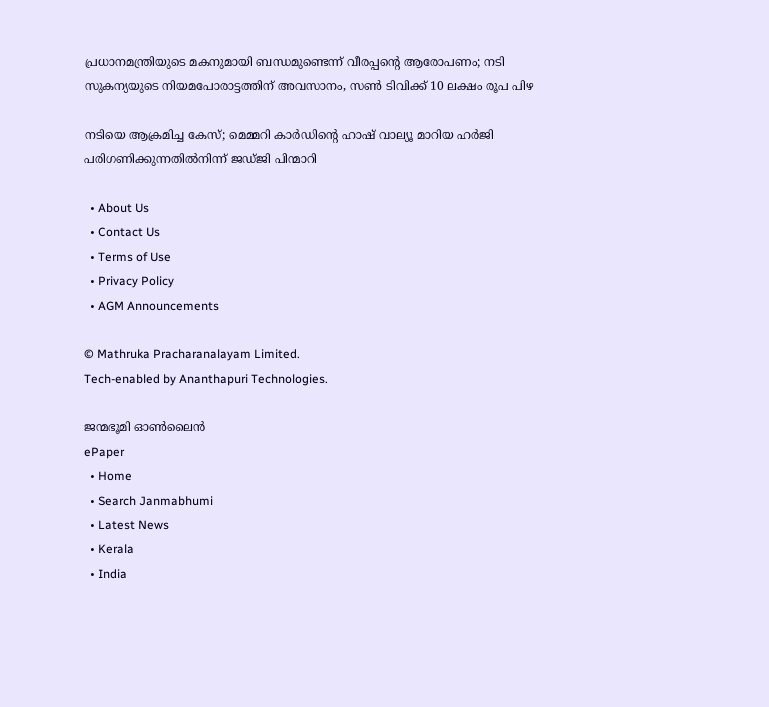പ്രധാനമന്ത്രിയുടെ മകനുമായി ബന്ധമുണ്ടെന്ന് വീരപ്പന്റെ ആരോപണം; നടി സുകന്യയുടെ നിയമപോരാട്ടത്തിന് അവസാനം, സൺ ടിവിക്ക് 10 ലക്ഷം രൂപ പിഴ

നടിയെ ആക്രമിച്ച കേസ്; മെമ്മറി കാർഡിന്റെ ഹാഷ് വാല്യൂ മാറിയ ഹർജി പരിഗണിക്കുന്നതിൽനിന്ന് ജഡ്ജി പിന്മാറി

  • About Us
  • Contact Us
  • Terms of Use
  • Privacy Policy
  • AGM Announcements

© Mathruka Pracharanalayam Limited.
Tech-enabled by Ananthapuri Technologies.

ജന്മഭൂമി ഓണ്‍ലൈന്‍
ePaper
  • Home
  • Search Janmabhumi
  • Latest News
  • Kerala
  • India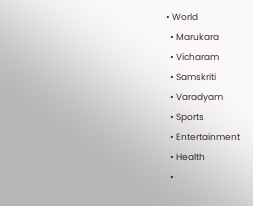• World
  • Marukara
  • Vicharam
  • Samskriti
  • Varadyam
  • Sports
  • Entertainment
  • Health
  •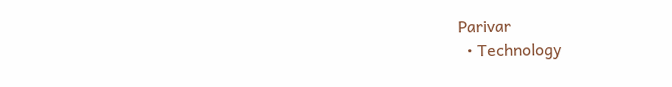Parivar
  • Technology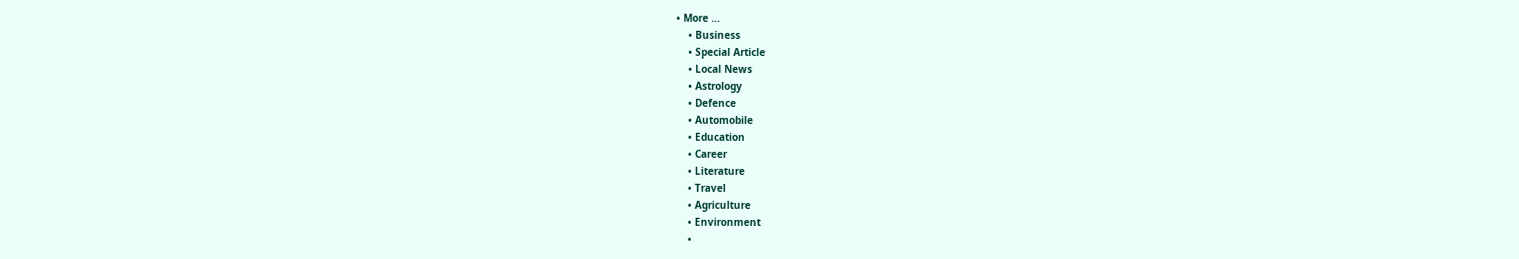• More …
    • Business
    • Special Article
    • Local News
    • Astrology
    • Defence
    • Automobile
    • Education
    • Career
    • Literature
    • Travel
    • Agriculture
    • Environment
    •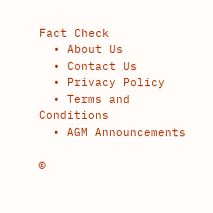Fact Check
  • About Us
  • Contact Us
  • Privacy Policy
  • Terms and Conditions
  • AGM Announcements

©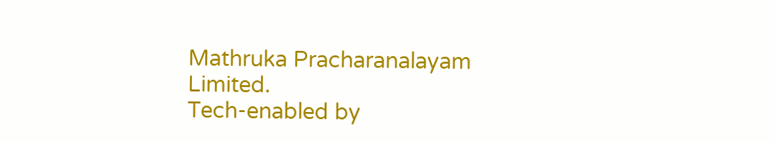Mathruka Pracharanalayam Limited.
Tech-enabled by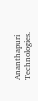Ananthapuri Technologies.